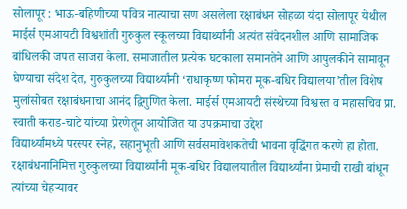सोलापूर : भाऊ-बहिणीच्या पवित्र नात्याचा सण असलेला रक्षाबंधन सोहळा यंदा सोलापूर येथील माईर्स एमआयटी विश्वशांती गुरुकुल स्कूलच्या विद्यार्थ्यांनी अत्यंत संवेदनशील आणि सामाजिक बांधिलकी जपत साजरा केला. समाजातील प्रत्येक घटकाला समानतेने आणि आपुलकीने सामावून घेण्याचा संदेश देत, गुरुकुलच्या विद्यार्थ्यांनी ‘राधाकृष्ण फोमरा मूक-बधिर विद्यालया’तील विशेष मुलांसोबत रक्षाबंधनाचा आनंद द्विगुणित केला. माईर्स एमआयटी संस्थेच्या विश्वस्त व महासचिव प्रा. स्वाती कराड-चाटे यांच्या प्रेरणेतून आयोजित या उपक्रमाचा उद्देश
विद्यार्थ्यांमध्ये परस्पर स्नेह, सहानुभूती आणि सर्वसमावेशकतेची भावना वृद्धिंगत करणे हा होता.
रक्षाबंधनानिमित्त गुरुकुलच्या विद्यार्थ्यांनी मूक-बधिर विद्यालयातील विद्यार्थ्यांना प्रेमाची राखी बांधून त्यांच्या चेहऱ्यावर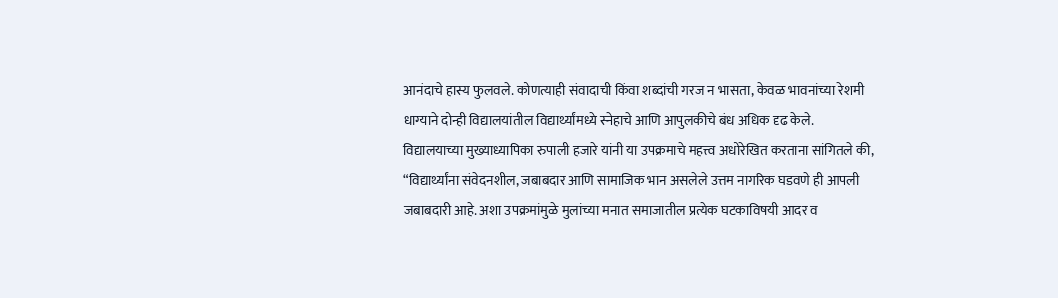आनंदाचे हास्य फुलवले. कोणत्याही संवादाची किंवा शब्दांची गरज न भासता, केवळ भावनांच्या रेशमी धाग्याने दोन्ही विद्यालयांतील विद्यार्थ्यांमध्ये स्नेहाचे आणि आपुलकीचे बंध अधिक दृढ केले.
विद्यालयाच्या मुख्याध्यापिका रुपाली हजारे यांनी या उपक्रमाचे महत्त्व अधोरेखित करताना सांगितले की, “विद्यार्थ्यांना संवेदनशील, जबाबदार आणि सामाजिक भान असलेले उत्तम नागरिक घडवणे ही आपली जबाबदारी आहे. अशा उपक्रमांमुळे मुलांच्या मनात समाजातील प्रत्येक घटकाविषयी आदर व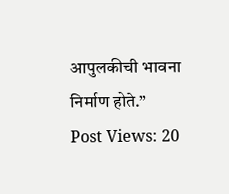आपुलकीची भावना निर्माण होते.”
Post Views: 20